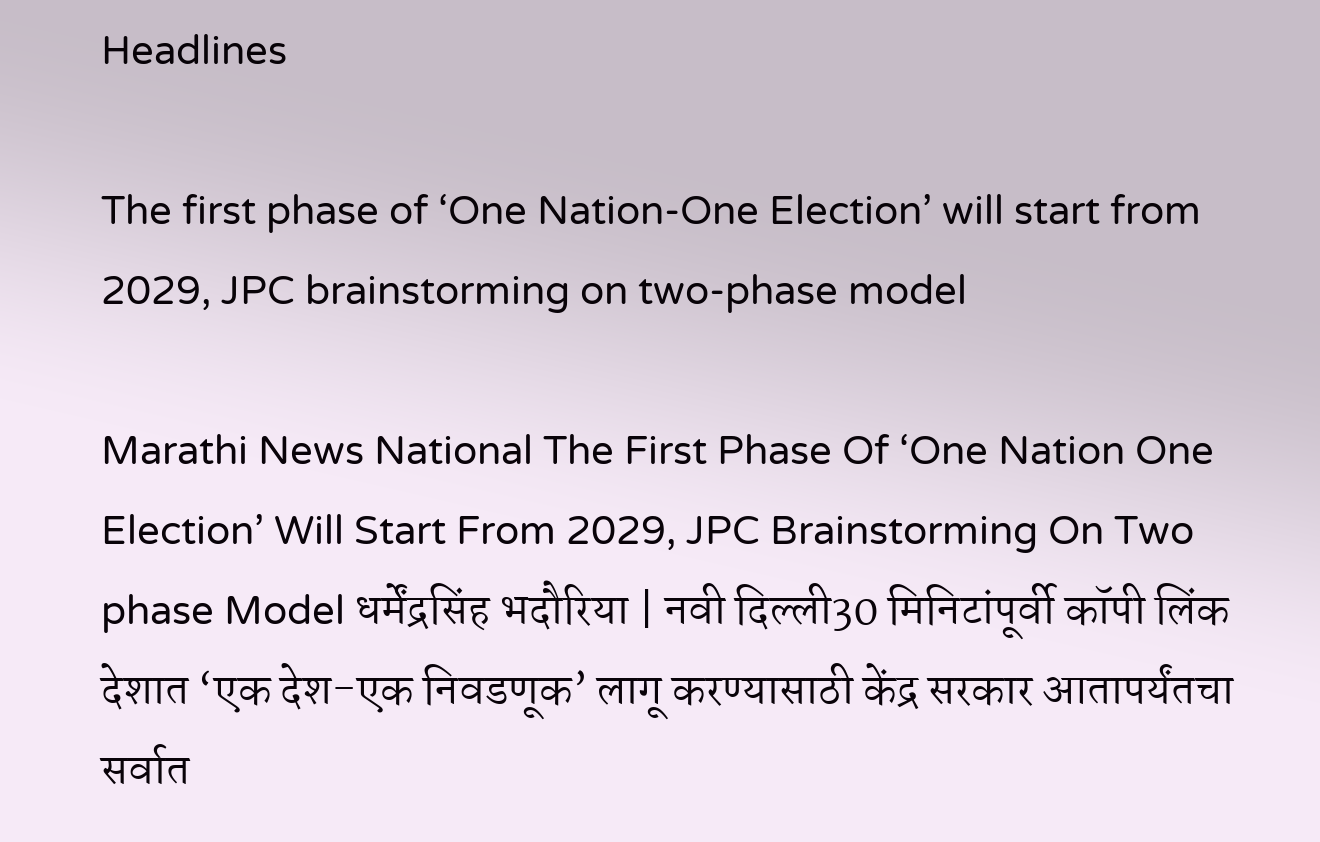Headlines

The first phase of ‘One Nation-One Election’ will start from 2029, JPC brainstorming on two-phase model

Marathi News National The First Phase Of ‘One Nation One Election’ Will Start From 2029, JPC Brainstorming On Two phase Model धर्मेंद्रसिंह भदौरिया | नवी दिल्ली30 मिनिटांपूर्वी कॉपी लिंक देशात ‘एक देश-एक निवडणूक’ लागू करण्यासाठी केंद्र सरकार आतापर्यंतचा सर्वात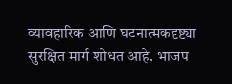व्यावहारिक आणि घटनात्मकदृष्ट्या सुरक्षित मार्ग शोधत आहे. भाजप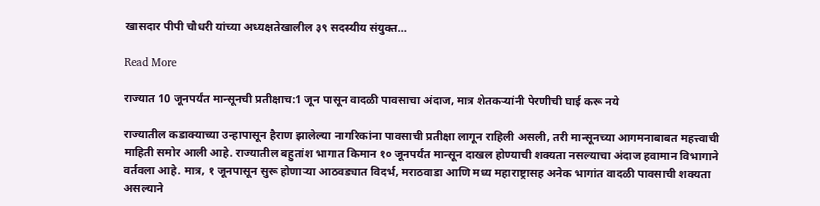खासदार पीपी चौधरी यांच्या अध्यक्षतेखालील ३९ सदस्यीय संयुक्त…

Read More

राज्यात 10 जूनपर्यंत मान्सूनची प्रतीक्षाच:1 जून पासून वादळी पावसाचा अंदाज, मात्र शेतकऱ्यांनी पेरणीची घाई करू नये

राज्यातील कडाक्याच्या उन्हापासून हैराण झालेल्या नागरिकांना पावसाची प्रतीक्षा लागून राहिली असली, तरी मान्सूनच्या आगमनाबाबत महत्त्वाची माहिती समोर आली आहे. राज्यातील बहुतांश भागात किमान १० जूनपर्यंत मान्सून दाखल होण्याची शक्यता नसल्याचा अंदाज हवामान विभागाने वर्तवला आहे. मात्र, १ जूनपासून सुरू होणाऱ्या आठवड्यात विदर्भ, मराठवाडा आणि मध्य महाराष्ट्रासह अनेक भागांत वादळी पावसाची शक्यता असल्याने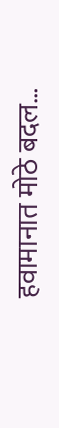हवामानात मोठे बदल…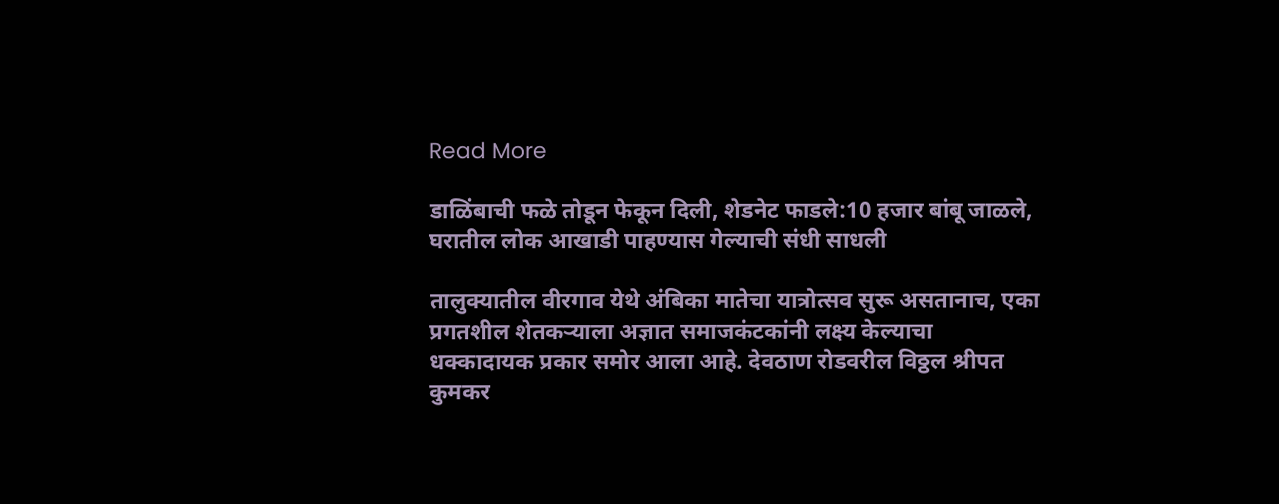Read More

डाळिंबाची फळे तोडून फेकून दिली, शेडनेट फाडले:10 हजार बांबू जाळले, घरातील लोक आखाडी पाहण्यास गेल्याची संधी साधली

तालुक्यातील वीरगाव येथे अंबिका मातेचा यात्रोत्सव सुरू असतानाच, एका प्रगतशील शेतकऱ्याला अज्ञात समाजकंटकांनी लक्ष्य केल्याचा धक्कादायक प्रकार समोर आला आहे. देवठाण रोडवरील विठ्ठल श्रीपत कुमकर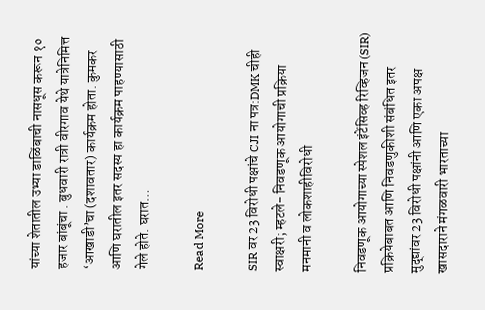यांच्या शेतातील उभ्या डाळिंबाची नासधूस करून १० हजार बांबूंचा . बुधवारी रात्री वीरगाव येथे यात्रेनिमित्त ‘आखाडी’चा (दशावतार) कार्यक्रम होता. कुमकर आणि घरातील इतर सदस्य हा कार्यक्रम पाहण्यासाठी गेले होते. घरात…

Read More

SIR वर 23 विरोधी पक्षांचे CJI ना पत्र:DMK चीही स्वाक्षरी; म्हटले- निवडणूक आयोगाची प्रक्रिया मनमानी व लोकशाहीविरोधी

निवडणूक आयोगाच्या स्पेशल इंटेंसिव्ह रिव्हिजन (SIR) प्रक्रियेबाबत आणि निवडणुकीशी संबंधित इतर मुद्द्यांवर 23 विरोधी पक्षांनी आणि एका अपक्ष खासदाराने मंगळवारी भारताच्या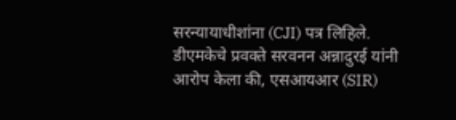सरन्यायाधीशांना (CJI) पत्र लिहिले. डीएमकेचे प्रवक्ते सरवनन अन्नादुरई यांनी आरोप केला की, एसआयआर (SIR)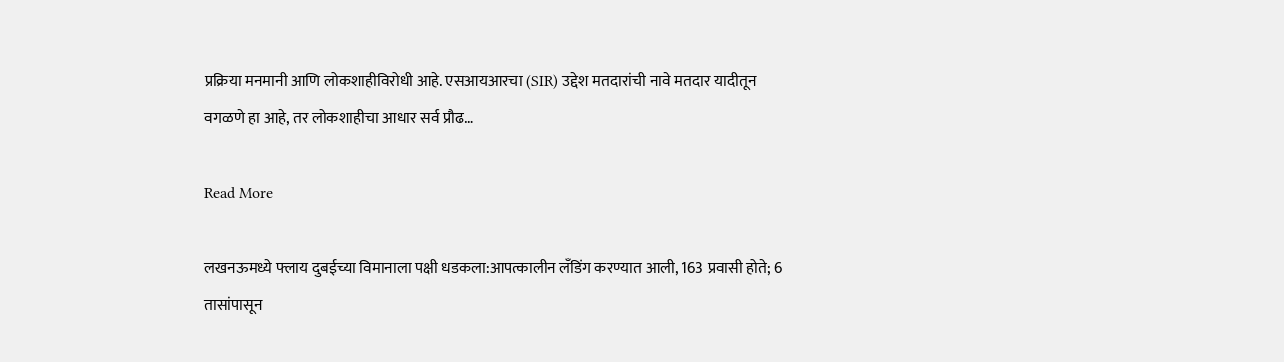प्रक्रिया मनमानी आणि लोकशाहीविरोधी आहे. एसआयआरचा (SIR) उद्देश मतदारांची नावे मतदार यादीतून वगळणे हा आहे, तर लोकशाहीचा आधार सर्व प्रौढ…

Read More

लखनऊमध्ये फ्लाय दुबईच्या विमानाला पक्षी धडकला:आपत्कालीन लँडिंग करण्यात आली, 163 प्रवासी होते; 6 तासांपासून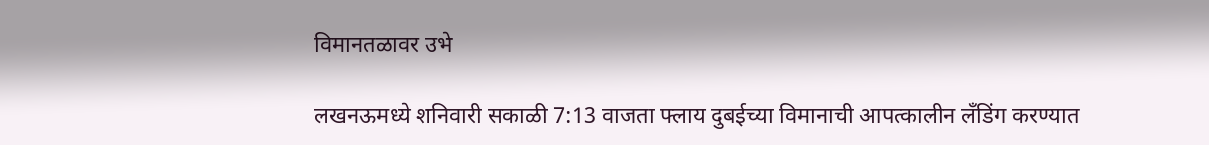विमानतळावर उभे

लखनऊमध्ये शनिवारी सकाळी 7:13 वाजता फ्लाय दुबईच्या विमानाची आपत्कालीन लँडिंग करण्यात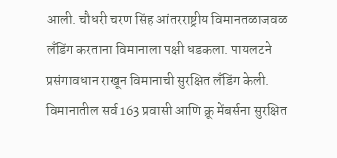आली. चौधरी चरण सिंह आंतरराष्ट्रीय विमानतळाजवळ लँडिंग करताना विमानाला पक्षी धडकला. पायलटने प्रसंगावधान राखून विमानाची सुरक्षित लँडिंग केली. विमानातील सर्व 163 प्रवासी आणि क्रू मेंबर्सना सुरक्षित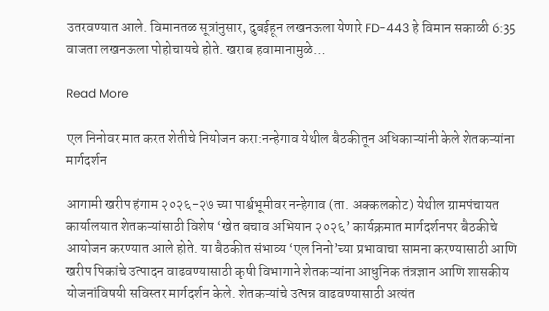उतरवण्यात आले. विमानतळ सूत्रांनुसार, दुबईहून लखनऊला येणारे FD-443 हे विमान सकाळी 6:35 वाजता लखनऊला पोहोचायचे होते. खराब हवामानामुळे…

Read More

एल निनोवर मात करत शेतीचे नियोजन करा:नन्हेगाव येथील बैठकीतून अधिकाऱ्यांनी केले शेतकऱ्यांना मार्गदर्शन

आगामी खरीप हंगाम २०२६-२७ च्या पार्श्वभूमीवर नन्हेगाव (ता. अक्कलकोट) येथील ग्रामपंचायत कार्यालयात शेतकऱ्यांसाठी विशेष ‘खेत बचाव अभियान २०२६’ कार्यक्रमात मार्गदर्शनपर बैठकीचे आयोजन करण्यात आले होते. या बैठकीत संभाव्य ‘एल निनो’च्या प्रभावाचा सामना करण्यासाठी आणि खरीप पिकांचे उत्पादन वाढवण्यासाठी कृषी विभागाने शेतकऱ्यांना आधुनिक तंत्रज्ञान आणि शासकीय योजनांविषयी सविस्तर मार्गदर्शन केले. शेतकऱ्यांचे उत्पन्न वाढवण्यासाठी अत्यंत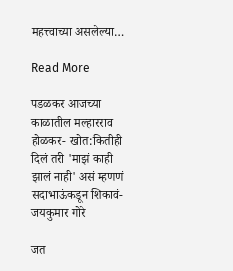महत्त्वाच्या असलेल्या…

Read More

पडळकर आजच्या काळातील मल्हारराव होळकर- खोत:कितीही दिलं तरी 'माझं काही झालं नाही' असं म्हणणं सदाभाऊंकडून शिकावं- जयकुमार गोरे

जत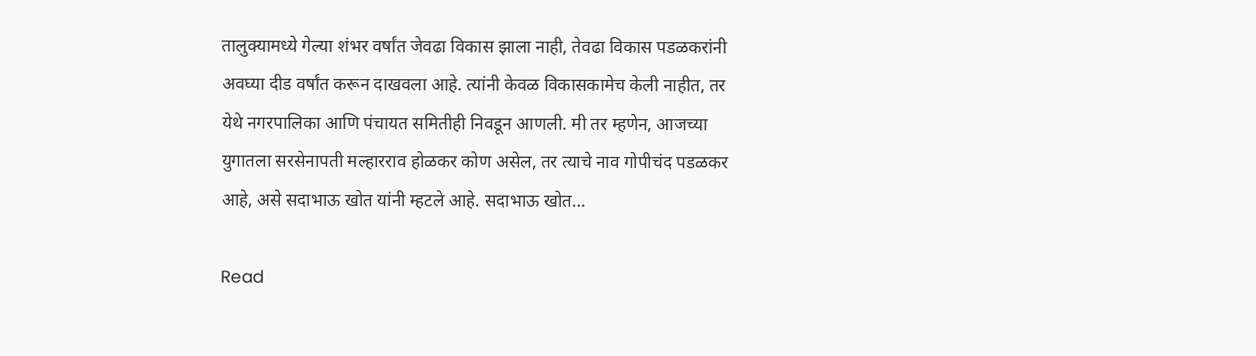तालुक्यामध्ये गेल्या शंभर वर्षांत जेवढा विकास झाला नाही, तेवढा विकास पडळकरांनी अवघ्या दीड वर्षांत करून दाखवला आहे. त्यांनी केवळ विकासकामेच केली नाहीत, तर येथे नगरपालिका आणि पंचायत समितीही निवडून आणली. मी तर म्हणेन, आजच्या युगातला सरसेनापती मल्हारराव होळकर कोण असेल, तर त्याचे नाव गोपीचंद पडळकर आहे, असे सदाभाऊ खोत यांनी म्हटले आहे. सदाभाऊ खोत…

Read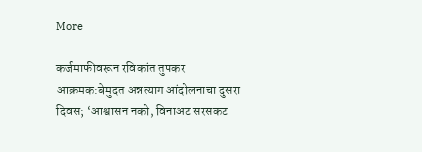More

कर्जमाफीवरून रविकांत तुपकर आक्रमक:बेमुदत अन्नत्याग आंदोलनाचा दुसरा दिवस; ‘आश्वासन नको, विनाअट सरसकट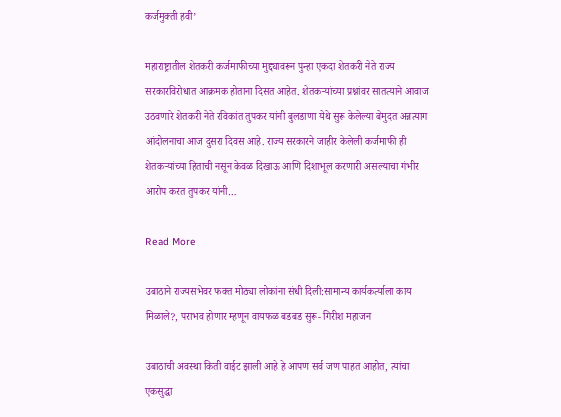कर्जमुक्ती हवी’

महाराष्ट्रातील शेतकरी कर्जमाफीच्या मुद्द्यावरून पुन्हा एकदा शेतकरी नेते राज्य सरकारविरोधात आक्रमक होताना दिसत आहेत. शेतकऱ्यांच्या प्रश्नांवर सातत्याने आवाज उठवणारे शेतकरी नेते रविकांत तुपकर यांनी बुलडाणा येथे सुरू केलेल्या बेमुदत अन्नत्याग आंदोलनाचा आज दुसरा दिवस आहे. राज्य सरकारने जाहीर केलेली कर्जमाफी ही शेतकऱ्यांच्या हिताची नसून केवळ दिखाऊ आणि दिशाभूल करणारी असल्याचा गंभीर आरोप करत तुपकर यांनी…

Read More

उबाठाने राज्यसभेवर फक्त मोठ्या लोकांना संधी दिली:सामान्य कार्यकर्त्याला काय मिळाले?, पराभव होणार म्हणून वायफळ बडबड सुरू- गिरीश महाजन

उबाठाची अवस्था किती वाईट झाली आहे हे आपण सर्व जण पाहत आहोत, त्यांचा एकसुद्धा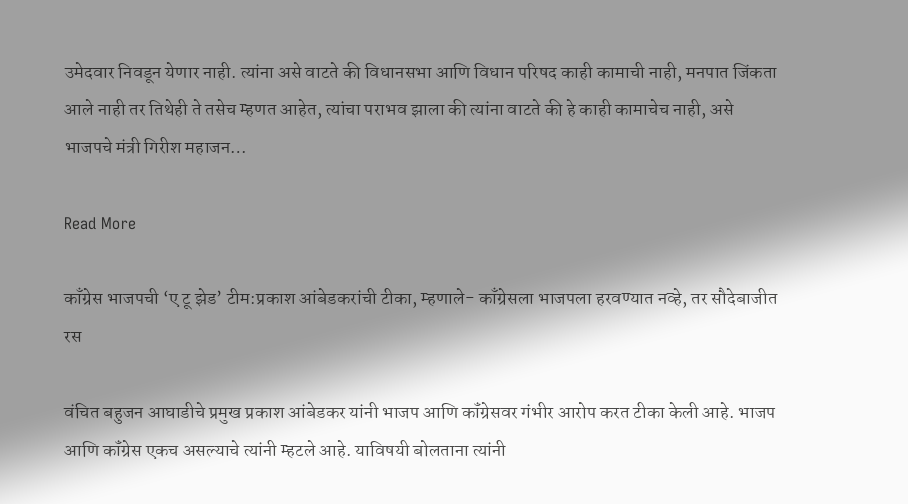उमेदवार निवडून येणार नाही. त्यांना असे वाटते की विधानसभा आणि विधान परिषद काही कामाची नाही, मनपात जिंकता आले नाही तर तिथेही ते तसेच म्हणत आहेत, त्यांचा पराभव झाला की त्यांना वाटते की हे काही कामाचेच नाही, असे भाजपचे मंत्री गिरीश महाजन…

Read More

काँग्रेस भाजपची ‘ए टू झेड’ टीम:प्रकाश आंबेडकरांची टीका, म्हणाले- काँग्रेसला भाजपला हरवण्यात नव्हे, तर सौदेबाजीत रस

वंचित बहुजन आघाडीचे प्रमुख प्रकाश आंबेडकर यांनी भाजप आणि कॉंग्रेसवर गंभीर आरोप करत टीका केली आहे. भाजप आणि कॉंग्रेस एकच असल्याचे त्यांनी म्हटले आहे. याविषयी बोलताना त्यांनी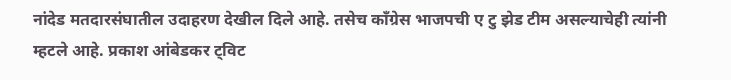नांदेड मतदारसंघातील उदाहरण देखील दिले आहे. तसेच कॉंग्रेस भाजपची ए टु झेड टीम असल्याचेही त्यांनी म्हटले आहे. प्रकाश आंबेडकर ट्विट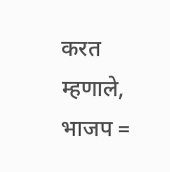करत म्हणाले, भाजप =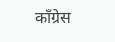काँग्रेस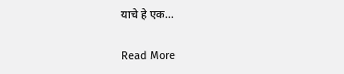याचे हे एक…

Read More